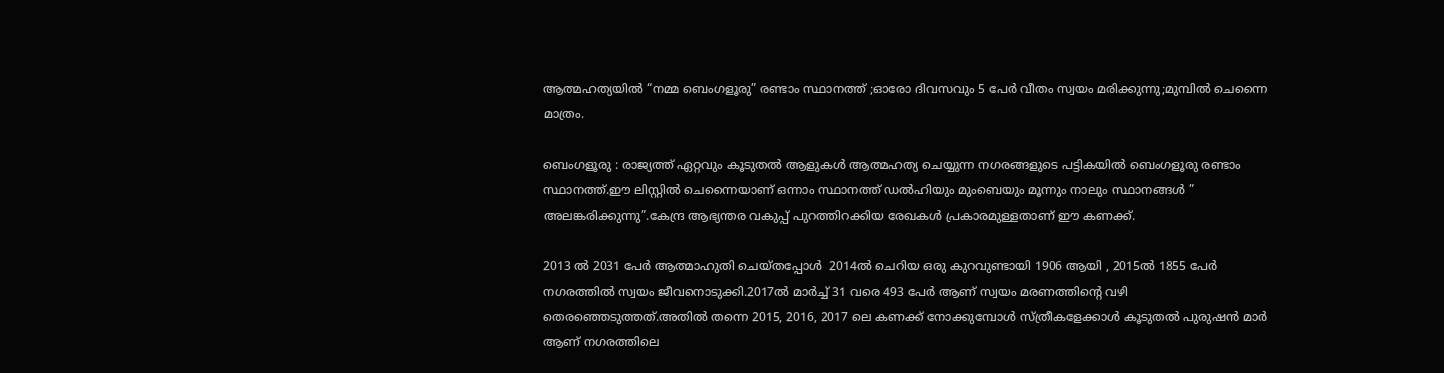ആത്മഹത്യയിൽ “നമ്മ ബെംഗളൂരു” രണ്ടാം സ്ഥാനത്ത് ;ഓരോ ദിവസവും 5 പേർ വീതം സ്വയം മരിക്കുന്നു;മുമ്പിൽ ചെന്നൈ മാത്രം.

ബെംഗളൂരു : രാജ്യത്ത് ഏറ്റവും കൂടുതൽ ആളുകൾ ആത്മഹത്യ ചെയ്യുന്ന നഗരങ്ങളുടെ പട്ടികയിൽ ബെംഗളൂരു രണ്ടാം സ്ഥാനത്ത്.ഈ ലിസ്റ്റിൽ ചെന്നൈയാണ് ഒന്നാം സ്ഥാനത്ത് ഡൽഹിയും മുംബെയും മൂന്നും നാലും സ്ഥാനങ്ങൾ ” അലങ്കരിക്കുന്നു”.കേന്ദ്ര ആഭ്യന്തര വകുപ്പ് പുറത്തിറക്കിയ രേഖകൾ പ്രകാരമുള്ളതാണ് ഈ കണക്ക്.

2013 ൽ 2031 പേർ ആത്മാഹുതി ചെയ്തപ്പോൾ  2014ൽ ചെറിയ ഒരു കുറവുണ്ടായി 1906 ആയി , 2015ൽ 1855 പേർ നഗരത്തിൽ സ്വയം ജീവനൊടുക്കി.2017ൽ മാർച്ച് 31 വരെ 493 പേർ ആണ് സ്വയം മരണത്തിന്റെ വഴി തെരഞ്ഞെടുത്തത്.അതിൽ തന്നെ 2015, 2016, 2017 ലെ കണക്ക് നോക്കുമ്പോൾ സ്ത്രീകളേക്കാൾ കൂടുതൽ പുരുഷൻ മാർ ആണ് നഗരത്തിലെ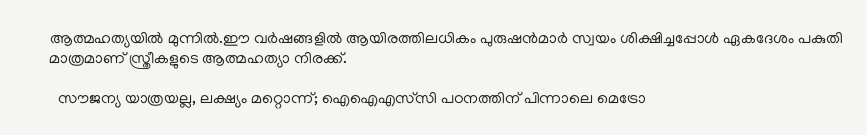ആത്മഹത്യയിൽ മുന്നിൽ.ഈ വർഷങ്ങളിൽ ആയിരത്തിലധികം പുരുഷൻമാർ സ്വയം ശിക്ഷിച്ചപ്പോൾ ഏകദേശം പകുതി മാത്രമാണ് സ്ത്രീകളുടെ ആത്മഹത്യാ നിരക്ക്.

  സൗജന്യ യാത്രയല്ല, ലക്ഷ്യം മറ്റൊന്ന്; ഐഐഎസ്‌സി പഠനത്തിന് പിന്നാലെ മെട്രോ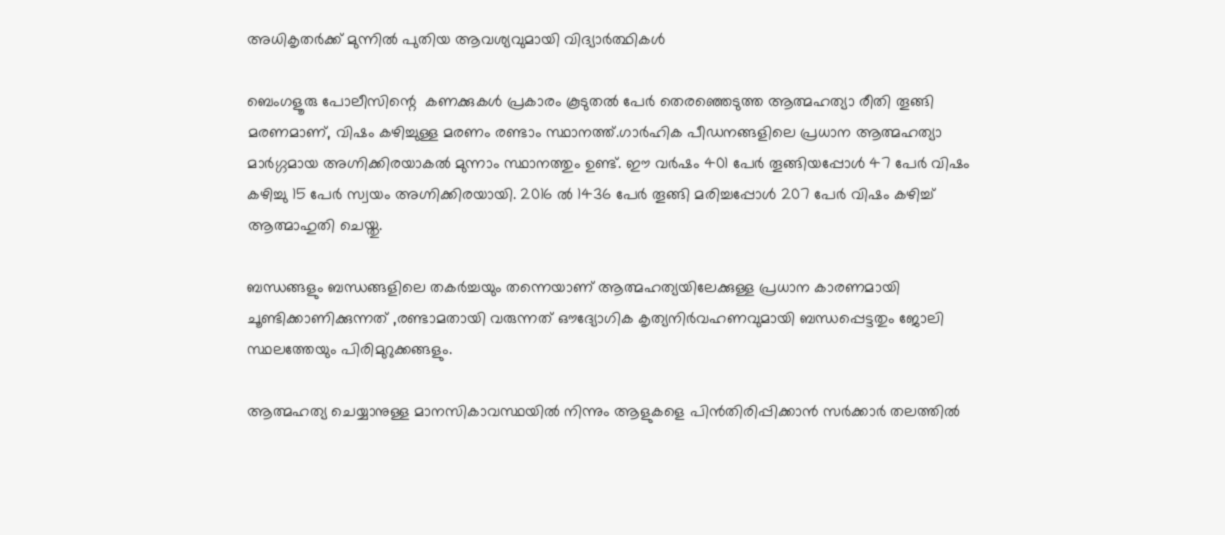അധികൃതർക്ക് മുന്നിൽ പുതിയ ആവശ്യവുമായി വിദ്യാർത്ഥികൾ

ബെംഗളൂരു പോലീസിന്റെ  കണക്കുകൾ പ്രകാരം കൂടുതൽ പേർ തെരഞ്ഞെടുത്ത ആത്മഹത്യാ രീതി തൂങ്ങി മരണമാണ്, വിഷം കഴിച്ചുള്ള മരണം രണ്ടാം സ്ഥാനത്ത്.ഗാർഹിക പീഡനങ്ങളിലെ പ്രധാന ആത്മഹത്യാ മാർഗ്ഗമായ അഗ്നിക്കിരയാകൽ മുന്നാം സ്ഥാനത്തും ഉണ്ട്. ഈ വർഷം 401 പേർ തൂങ്ങിയപ്പോൾ 47 പേർ വിഷം കഴിച്ചു 15 പേർ സ്വയം അഗ്നിക്കിരയായി. 2016 ൽ 1436 പേർ തൂങ്ങി മരിച്ചപ്പോൾ 207 പേർ വിഷം കഴിച്ച് ആത്മാഹുതി ചെയ്തു.

ബന്ധങ്ങളും ബന്ധങ്ങളിലെ തകർച്ചയും തന്നെയാണ് ആത്മഹത്യയിലേക്കുള്ള പ്രധാന കാരണമായി ചൂണ്ടിക്കാണിക്കുന്നത് ,രണ്ടാമതായി വരുന്നത് ഔദ്യോഗിക കൃത്യനിർവഹണവുമായി ബന്ധപ്പെട്ടതും ജോലി സ്ഥലത്തേയും പിരിമുറുക്കങ്ങളും.

ആത്മഹത്യ ചെയ്യാനുള്ള മാനസികാവസ്ഥയിൽ നിന്നും ആളുകളെ പിൻതിരിപ്പിക്കാൻ സർക്കാർ തലത്തിൽ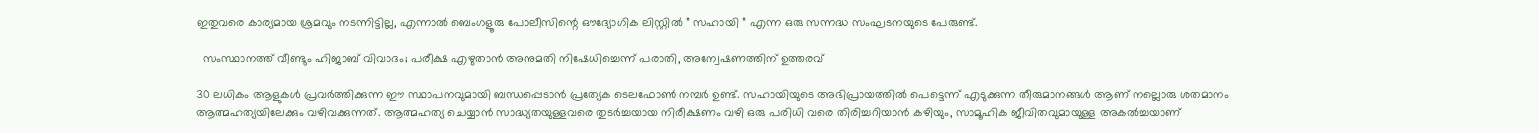ഇതുവരെ കാര്യമായ ശ്രമവും നടന്നിട്ടില്ല, എന്നാൽ ബെംഗളൂരു പോലീസിന്റെ ഔദ്യോഗിക ലിസ്റ്റിൽ ” സഹായി ” എന്ന ഒരു സന്നദ്ധ സംഘടനയുടെ പേരുണ്ട്.

  സംസ്ഥാനത്ത് വീണ്ടും ഹിജാബ് വിവാദം; പരീക്ഷ എഴുതാൻ അനുമതി നിഷേധിച്ചെന്ന് പരാതി, അന്വേഷണത്തിന് ഉത്തരവ്

30 ലധികം ആളുകൾ പ്രവർത്തിക്കുന്ന ഈ സ്ഥാപനവുമായി ബന്ധപ്പെടാൻ പ്രത്യേക ടെലഫോൺ നമ്പർ ഉണ്ട്. സഹായിയുടെ അഭിപ്രായത്തിൽ പെട്ടെന്ന് എടുക്കുന്ന തീരുമാനങ്ങൾ ആണ് നല്ലൊരു ശതമാനം ആത്മഹത്യയിലേക്കും വഴിവക്കുന്നത്. ആത്മഹത്യ ചെയ്യാൻ സാദ്ധ്യതയുള്ളവരെ തുടർച്ചയായ നിരീക്ഷണം വഴി ഒരു പരിധി വരെ തിരിച്ചറിയാൻ കഴിയും, സാമൂഹിക ജീവിതവുമായുള്ള അകൽച്ചയാണ്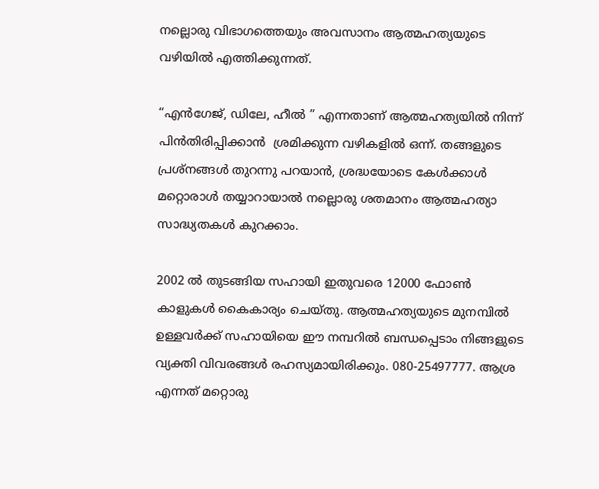നല്ലൊരു വിഭാഗത്തെയും അവസാനം ആത്മഹത്യയുടെ വഴിയിൽ എത്തിക്കുന്നത്.

“എൻഗേജ്, ഡിലേ, ഹീൽ ” എന്നതാണ് ആത്മഹത്യയിൽ നിന്ന് പിൻതിരിപ്പിക്കാൻ  ശ്രമിക്കുന്ന വഴികളിൽ ഒന്ന്. തങ്ങളുടെ പ്രശ്നങ്ങൾ തുറന്നു പറയാൻ, ശ്രദ്ധയോടെ കേൾക്കാൾ മറ്റൊരാൾ തയ്യാറായാൽ നല്ലൊരു ശതമാനം ആത്മഹത്യാ സാദ്ധ്യതകൾ കുറക്കാം.

2002 ൽ തുടങ്ങിയ സഹായി ഇതുവരെ 12000 ഫോൺ കാളുകൾ കൈകാര്യം ചെയ്തു. ആത്മഹത്യയുടെ മുനമ്പിൽ ഉള്ളവർക്ക് സഹായിയെ ഈ നമ്പറിൽ ബന്ധപ്പെടാം നിങ്ങളുടെ വ്യക്തി വിവരങ്ങൾ രഹസ്യമായിരിക്കും. 080-25497777. ആശ്ര എന്നത് മറ്റൊരു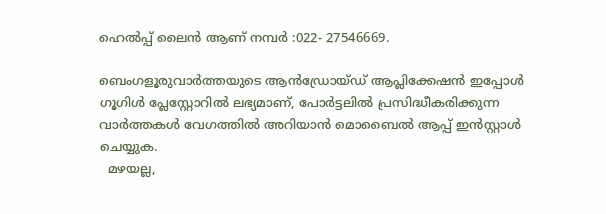ഹെൽപ്പ് ലൈൻ ആണ് നമ്പർ :022- 27546669.

ബെംഗളൂരുവാർത്തയുടെ ആൻഡ്രോയ്ഡ് ആപ്ലിക്കേഷൻ ഇപ്പോൾ ഗൂഗിൾ പ്ലേസ്റ്റോറിൽ ലഭ്യമാണ്, പോർട്ടലിൽ പ്രസിദ്ധീകരിക്കുന്ന വാർത്തകൾ വേഗത്തിൽ അറിയാൻ മൊബൈൽ ആപ്പ് ഇൻസ്റ്റാൾ ചെയ്യുക.
  മഴയല്ല,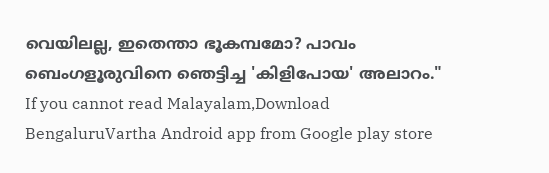വെയിലല്ല, ഇതെന്താ ഭൂകമ്പമോ? പാവം ബെംഗളൂരുവിനെ ഞെട്ടിച്ച 'കിളിപോയ' അലാറം."
If you cannot read Malayalam,Download BengaluruVartha Android app from Google play store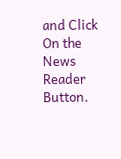and Click On the News Reader Button.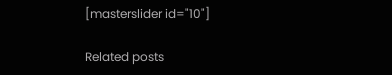[masterslider id="10"]

Related posts